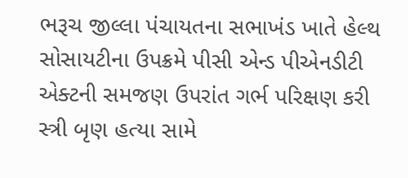ભરૂચ જીલ્લા પંચાયતના સભાખંડ ખાતે હેલ્થ સોસાયટીના ઉપક્રમે પીસી એન્ડ પીએનડીટી એક્ટની સમજણ ઉપરાંત ગર્ભ પરિક્ષણ કરી સ્ત્રી બૃણ હત્યા સામે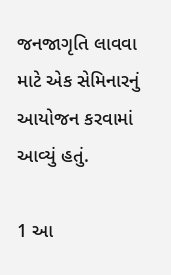જનજાગૃતિ લાવવા માટે એક સેમિનારનું આયોજન કરવામાં આવ્યું હતું.

1 આ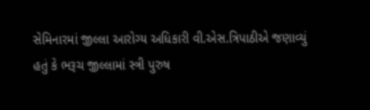સેમિનારમાં જીલ્લા આરોગ્ય અધિકારી વી.એસ.ત્રિપાઠીએ જણાવ્યું હતું કે ભરૂચ જીલ્લામાં સ્ત્રી પુરુષ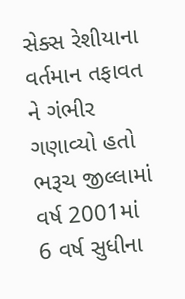સેક્સ રેશીયાના વર્તમાન તફાવત ને ગંભીર ગણાવ્યો હતો ભરૂચ જીલ્લામાં વર્ષ 2001માં 6 વર્ષ સુધીના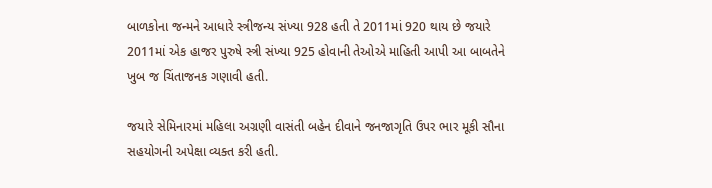બાળકોના જન્મને આધારે સ્ત્રીજન્ય સંખ્યા 928 હતી તે 2011માં 920 થાય છે જયારે 2011માં એક હાજર પુરુષે સ્ત્રી સંખ્યા 925 હોવાની તેઓએ માહિતી આપી આ બાબતેને ખુબ જ ચિંતાજનક ગણાવી હતી.

જયારે સેમિનારમાં મહિલા અગ્રણી વાસંતી બહેન દીવાને જનજાગૃતિ ઉપર ભાર મૂકી સૌના સહયોગની અપેક્ષા વ્યક્ત કરી હતી.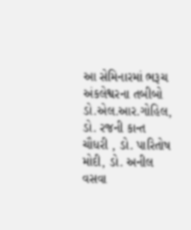આ સેમિનારમાં ભરૂચ અંકલેશ્વરના તબીબો ડો.એલ.આર.ગોહિલ, ડો. રજની કાન્ત ચૌધરી , ડો. પારિતોષ મોદી, ડો. અનીલ વસવા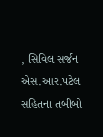, સિવિલ સર્જન એસ.આર.પટેલ સહિતના તબીબો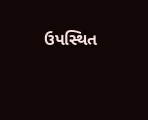ઉપસ્થિત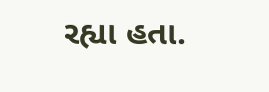રહ્યા હતા.